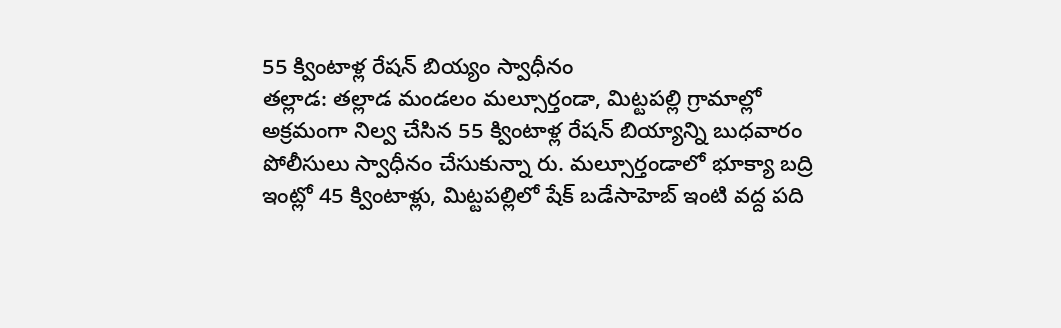55 క్వింటాళ్ల రేషన్ బియ్యం స్వాధీనం
తల్లాడ: తల్లాడ మండలం మల్సూర్తండా, మిట్టపల్లి గ్రామాల్లో అక్రమంగా నిల్వ చేసిన 55 క్వింటాళ్ల రేషన్ బియ్యాన్ని బుధవారం పోలీసులు స్వాధీనం చేసుకున్నా రు. మల్సూర్తండాలో భూక్యా బద్రి ఇంట్లో 45 క్వింటాళ్లు, మిట్టపల్లిలో షేక్ బడేసాహెబ్ ఇంటి వద్ద పది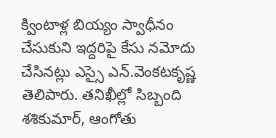క్వింటాళ్ల బియ్యం స్వాధీనం చేసుకుని ఇద్దరిపై కేసు నమోదు చేసినట్లు ఎస్సై ఎన్.వెంకటకృష్ణ తెలిపారు. తనిఖీల్లో సిబ్బంది శశికుమార్, ఆంగోతు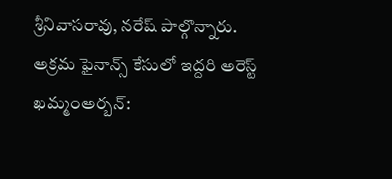శ్రీనివాసరావు, నరేష్ పాల్గొన్నారు.
అక్రమ ఫైనాన్స్ కేసులో ఇద్దరి అరెస్ట్
ఖమ్మంఅర్బన్: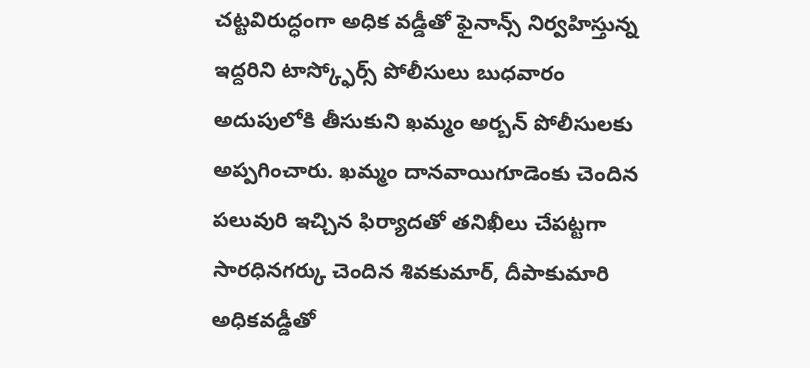చట్టవిరుద్ధంగా అధిక వడ్డీతో ఫైనాన్స్ నిర్వహిస్తున్న ఇద్దరిని టాస్క్ఫోర్స్ పోలీసులు బుధవారం అదుపులోకి తీసుకుని ఖమ్మం అర్బన్ పోలీసులకు అప్పగించారు. ఖమ్మం దానవాయిగూడెంకు చెందిన పలువురి ఇచ్చిన ఫిర్యాదతో తనిఖీలు చేపట్టగా సారధినగర్కు చెందిన శివకుమార్, దీపాకుమారి అధికవడ్డీతో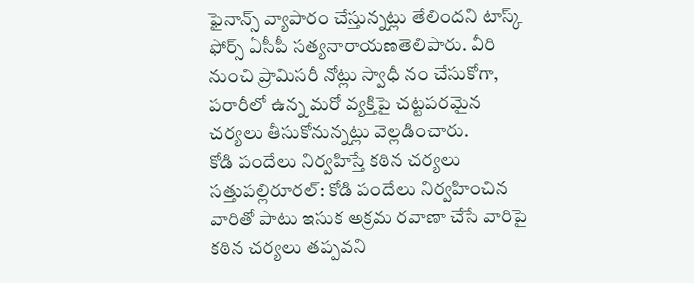ఫైనాన్స్ వ్యాపారం చేస్తున్నట్లు తేలిందని టాస్క్ ఫోర్స్ ఏసీపీ సత్యనారాయణతెలిపారు. వీరి నుంచి ప్రామిసరీ నోట్లు స్వాధీ నం చేసుకోగా, పరారీలో ఉన్న మరో వ్యక్తిపై చట్టపరమైన చర్యలు తీసుకోనున్నట్లు వెల్లడించారు.
కోడి పందేలు నిర్వహిస్తే కఠిన చర్యలు
సత్తుపల్లిరూరల్: కోడి పందేలు నిర్వహించిన వారితో పాటు ఇసుక అక్రమ రవాణా చేసే వారిపై కఠిన చర్యలు తప్పవని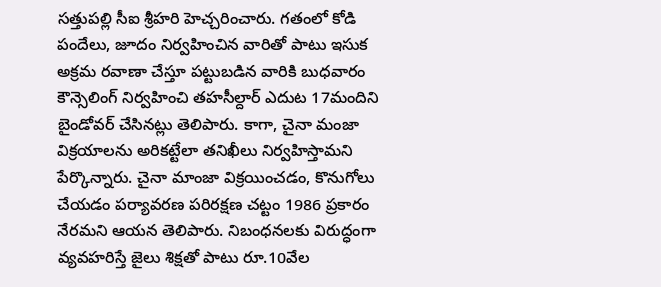సత్తుపల్లి సీఐ శ్రీహరి హెచ్చరించారు. గతంలో కోడి పందేలు, జూదం నిర్వహించిన వారితో పాటు ఇసుక అక్రమ రవాణా చేస్తూ పట్టుబడిన వారికి బుధవారం కౌన్సెలింగ్ నిర్వహించి తహసీల్దార్ ఎదుట 17మందిని బైండోవర్ చేసినట్లు తెలిపారు. కాగా, చైనా మంజా విక్రయాలను అరికట్టేలా తనిఖీలు నిర్వహిస్తామని పేర్కొన్నారు. చైనా మాంజా విక్రయించడం, కొనుగోలు చేయడం పర్యావరణ పరిరక్షణ చట్టం 1986 ప్రకారం నేరమని ఆయన తెలిపారు. నిబంధనలకు విరుద్ధంగా వ్యవహరిస్తే జైలు శిక్షతో పాటు రూ.10వేల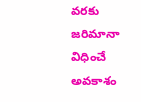వరకు జరిమానా విధించే అవకాశం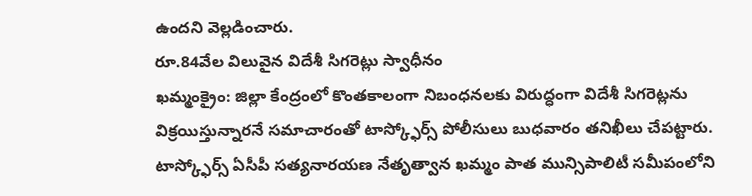ఉందని వెల్లడించారు.
రూ.84వేల విలువైన విదేశీ సిగరెట్లు స్వాధీనం
ఖమ్మంక్రైం: జిల్లా కేంద్రంలో కొంతకాలంగా నిబంధనలకు విరుద్ధంగా విదేశీ సిగరెట్లను విక్రయిస్తున్నారనే సమాచారంతో టాస్క్ఫోర్స్ పోలీసులు బుధవారం తనిఖీలు చేపట్టారు. టాస్క్ఫోర్స్ ఏసీపీ సత్యనారయణ నేతృత్వాన ఖమ్మం పాత మున్సిపాలిటీ సమీపంలోని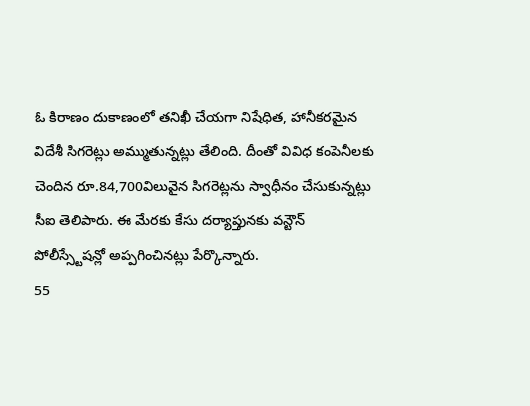ఓ కిరాణం దుకాణంలో తనిఖీ చేయగా నిషేధిత, హానీకరమైన విదేశీ సిగరెట్లు అమ్ముతున్నట్లు తేలింది. దీంతో వివిధ కంపెనీలకు చెందిన రూ.84,700విలువైన సిగరెట్లను స్వాధీనం చేసుకున్నట్లు సీఐ తెలిపారు. ఈ మేరకు కేసు దర్యాప్తునకు వన్టౌన్ పోలీస్స్టేషన్లో అప్పగించినట్లు పేర్కొన్నారు.
55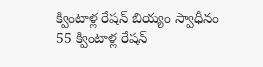క్వింటాళ్ల రేషన్ బియ్యం స్వాధీనం
55 క్వింటాళ్ల రేషన్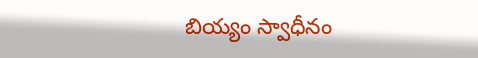బియ్యం స్వాధీనం